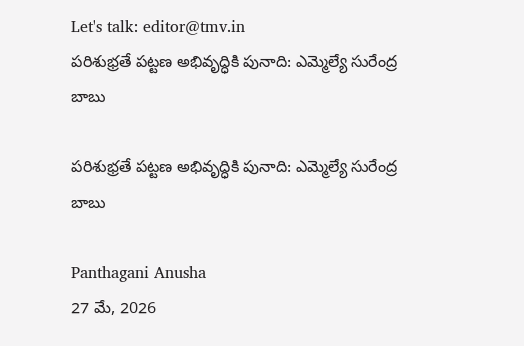Let's talk: editor@tmv.in
పరిశుభ్రతే పట్టణ అభివృద్ధికి పునాది: ఎమ్మెల్యే సురేంద్ర బాబు

పరిశుభ్రతే పట్టణ అభివృద్ధికి పునాది: ఎమ్మెల్యే సురేంద్ర బాబు

Panthagani Anusha
27 మే, 2026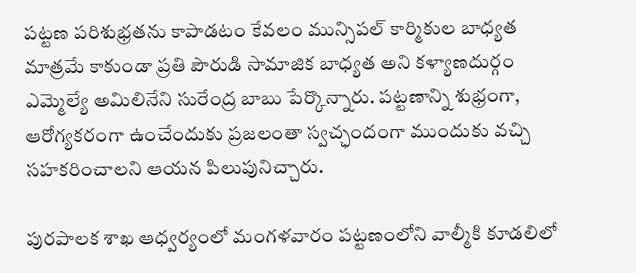పట్టణ పరిశుభ్రతను కాపాడటం కేవలం మున్సిపల్ కార్మికుల బాధ్యత మాత్రమే కాకుండా ప్రతి పౌరుడి సామాజిక బాధ్యత అని కళ్యాణదుర్గం ఎమ్మెల్యే అమిలినేని సురేంద్ర బాబు పేర్కొన్నారు. పట్టణాన్ని శుభ్రంగా, ఆరోగ్యకరంగా ఉంచేందుకు ప్రజలంతా స్వచ్ఛందంగా ముందుకు వచ్చి సహకరించాలని ఆయన పిలుపునిచ్చారు.

పురపాలక శాఖ ఆధ్వర్యంలో మంగళవారం పట్టణంలోని వాల్మీకి కూడలిలో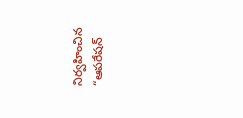నిర్వహించిన “ఆపరేషన్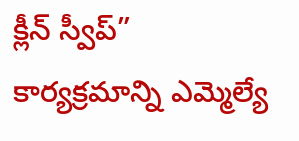క్లీన్ స్వీప్” కార్యక్రమాన్ని ఎమ్మెల్యే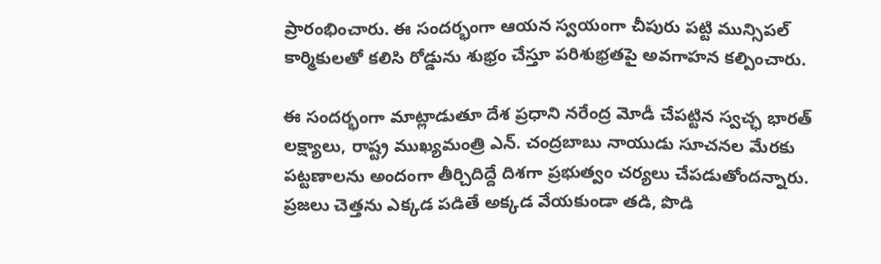ప్రారంభించారు. ఈ సందర్భంగా ఆయన స్వయంగా చీపురు పట్టి మున్సిపల్ కార్మికులతో కలిసి రోడ్డును శుభ్రం చేస్తూ పరిశుభ్రతపై అవగాహన కల్పించారు.

ఈ సందర్భంగా మాట్లాడుతూ దేశ ప్రధాని నరేంద్ర మోడీ చేపట్టిన స్వచ్ఛ భారత్ లక్ష్యాలు, రాష్ట్ర ముఖ్యమంత్రి ఎన్. చంద్రబాబు నాయుడు సూచనల మేరకు పట్టణాలను అందంగా తీర్చిదిద్దే దిశగా ప్రభుత్వం చర్యలు చేపడుతోందన్నారు. ప్రజలు చెత్తను ఎక్కడ పడితే అక్కడ వేయకుండా తడి, పొడి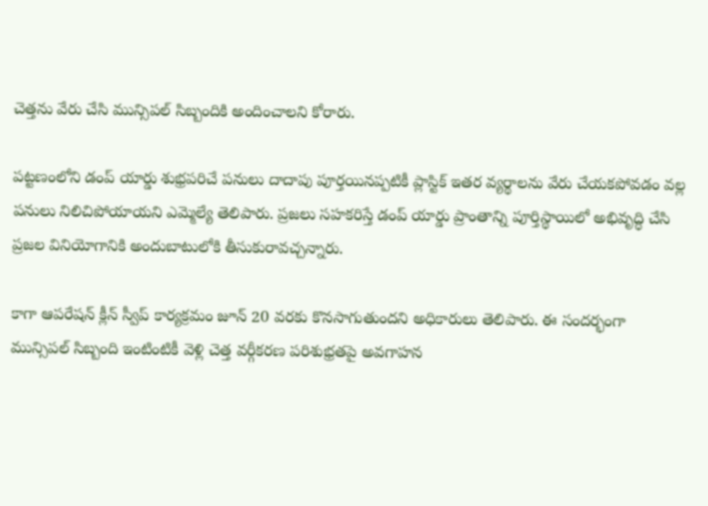చెత్తను వేరు చేసి మున్సిపల్ సిబ్బందికి అందించాలని కోరారు.

పట్టణంలోని డంప్ యార్డు శుభ్రపరిచే పనులు దాదాపు పూర్తయినప్పటికీ ప్లాస్టిక్ ఇతర వ్యర్థాలను వేరు చేయకపోవడం వల్ల పనులు నిలిచిపోయాయని ఎమ్మెల్యే తెలిపారు. ప్రజలు సహకరిస్తే డంప్ యార్డు ప్రాంతాన్ని పూర్తిస్థాయిలో అభివృద్ధి చేసి ప్రజల వినియోగానికి అందుబాటులోకి తీసుకురావచ్చన్నారు.

కాగా ఆపరేషన్ క్లీన్ స్వీప్ కార్యక్రమం జూన్ 20 వరకు కొనసాగుతుందని అధికారులు తెలిపారు. ఈ సందర్భంగా మున్సిపల్ సిబ్బంది ఇంటింటికీ వెళ్లి చెత్త వర్గీకరణ పరిశుభ్రతపై అవగాహన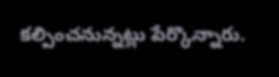కల్పించనున్నట్లు పేర్కొన్నారు.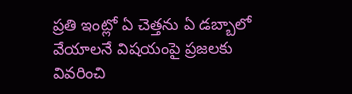ప్రతి ఇంట్లో ఏ చెత్తను ఏ డబ్బాలో వేయాలనే విషయంపై ప్రజలకు వివరించి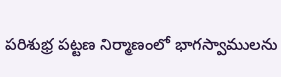పరిశుభ్ర పట్టణ నిర్మాణంలో భాగస్వాములను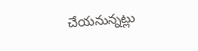చేయనున్నట్లు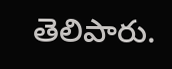తెలిపారు.